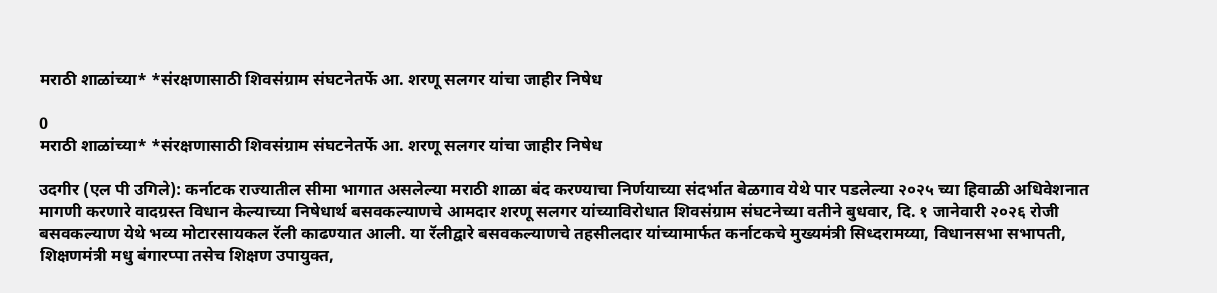मराठी शाळांच्या* *संरक्षणासाठी शिवसंग्राम संघटनेतर्फे आ. शरणू सलगर यांचा जाहीर निषेध

0
मराठी शाळांच्या* *संरक्षणासाठी शिवसंग्राम संघटनेतर्फे आ. शरणू सलगर यांचा जाहीर निषेध

उदगीर (एल पी उगिले): कर्नाटक राज्यातील सीमा भागात असलेल्या मराठी शाळा बंद करण्याचा निर्णयाच्या संदर्भात बेळगाव येथे पार पडलेल्या २०२५ च्या हिवाळी अधिवेशनात मागणी करणारे वादग्रस्त विधान केल्याच्या निषेधार्थ बसवकल्याणचे आमदार शरणू सलगर यांच्याविरोधात शिवसंग्राम संघटनेच्या वतीने बुधवार, दि. १ जानेवारी २०२६ रोजी बसवकल्याण येथे भव्य मोटारसायकल रॅली काढण्यात आली. या रॅलीद्वारे बसवकल्याणचे तहसीलदार यांच्यामार्फत कर्नाटकचे मुख्यमंत्री सिध्दरामय्या, विधानसभा सभापती, शिक्षणमंत्री मधु बंगारप्पा तसेच शिक्षण उपायुक्त,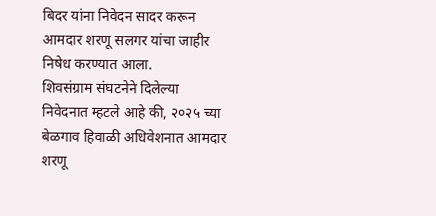बिदर यांना निवेदन सादर करून आमदार शरणू सलगर यांचा जाहीर निषेध करण्यात आला.
शिवसंग्राम संघटनेने दिलेल्या निवेदनात म्हटले आहे की, २०२५ च्या बेळगाव हिवाळी अधिवेशनात आमदार शरणू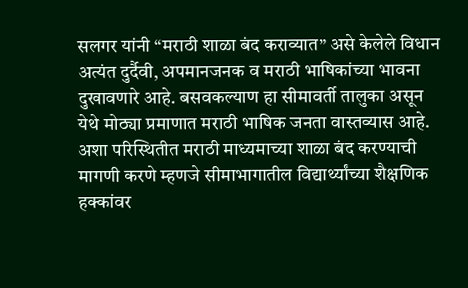सलगर यांनी “मराठी शाळा बंद कराव्यात” असे केलेले विधान अत्यंत दुर्दैवी, अपमानजनक व मराठी भाषिकांच्या भावना दुखावणारे आहे. बसवकल्याण हा सीमावर्ती तालुका असून येथे मोठ्या प्रमाणात मराठी भाषिक जनता वास्तव्यास आहे. अशा परिस्थितीत मराठी माध्यमाच्या शाळा बंद करण्याची मागणी करणे म्हणजे सीमाभागातील विद्यार्थ्यांच्या शैक्षणिक हक्कांवर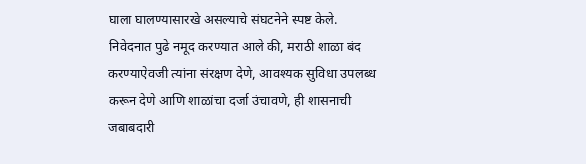घाला घालण्यासारखे असल्याचे संघटनेने स्पष्ट केले.
निवेदनात पुढे नमूद करण्यात आले की, मराठी शाळा बंद करण्याऐवजी त्यांना संरक्षण देणे, आवश्यक सुविधा उपलब्ध करून देणे आणि शाळांचा दर्जा उंचावणे, ही शासनाची जबाबदारी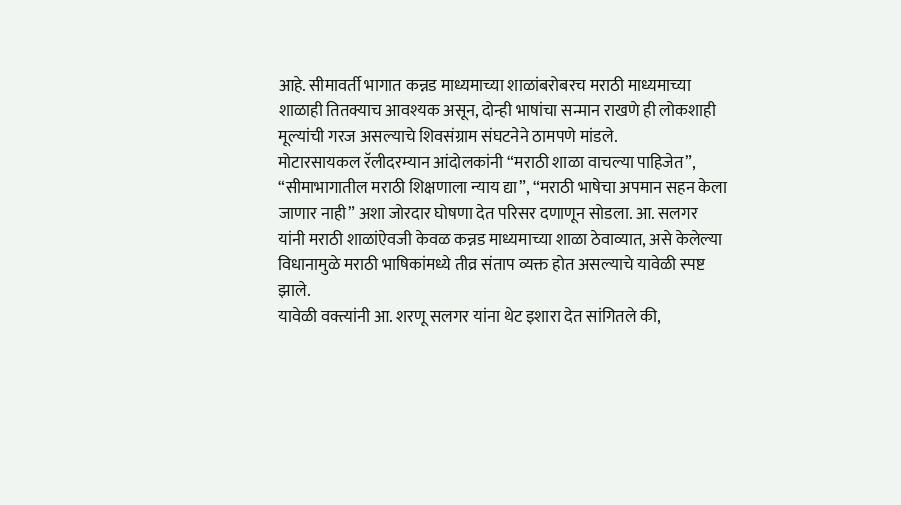आहे. सीमावर्ती भागात कन्नड माध्यमाच्या शाळांबरोबरच मराठी माध्यमाच्या शाळाही तितक्याच आवश्यक असून, दोन्ही भाषांचा सन्मान राखणे ही लोकशाही मूल्यांची गरज असल्याचे शिवसंग्राम संघटनेने ठामपणे मांडले.
मोटारसायकल रॅलीदरम्यान आंदोलकांनी “मराठी शाळा वाचल्या पाहिजेत”, “सीमाभागातील मराठी शिक्षणाला न्याय द्या”, “मराठी भाषेचा अपमान सहन केला जाणार नाही” अशा जोरदार घोषणा देत परिसर दणाणून सोडला. आ. सलगर यांनी मराठी शाळांऐवजी केवळ कन्नड माध्यमाच्या शाळा ठेवाव्यात, असे केलेल्या विधानामुळे मराठी भाषिकांमध्ये तीव्र संताप व्यक्त होत असल्याचे यावेळी स्पष्ट झाले.
यावेळी वक्त्यांनी आ. शरणू सलगर यांना थेट इशारा देत सांगितले की,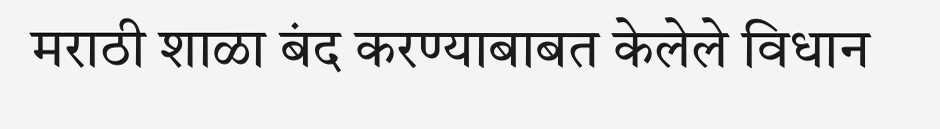मराठी शाळा बंद करण्याबाबत केलेले विधान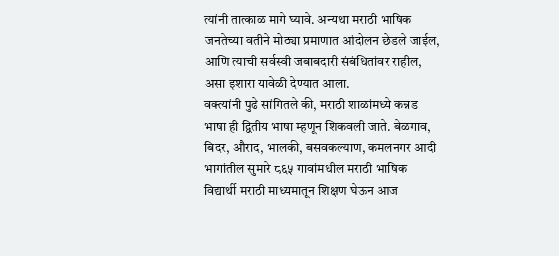त्यांनी तात्काळ मागे घ्यावे. अन्यथा मराठी भाषिक जनतेच्या वतीने मोठ्या प्रमाणात आंदोलन छेडले जाईल, आणि त्याची सर्वस्वी जबाबदारी संबंधितांवर राहील, असा इशारा यावेळी देण्यात आला.
वक्त्यांनी पुढे सांगितले की, मराठी शाळांमध्ये कन्नड भाषा ही द्वितीय भाषा म्हणून शिकवली जाते. बेळगाव, बिदर, औराद, भालकी, बसवकल्याण, कमलनगर आदी भागांतील सुमारे ८६५ गावांमधील मराठी भाषिक विद्यार्थी मराठी माध्यमातून शिक्षण घेऊन आज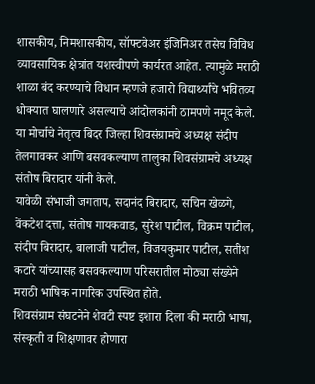शासकीय, निमशासकीय, सॉफ्टवेअर इंजिनिअर तसेच विविध व्यावसायिक क्षेत्रांत यशस्वीपणे कार्यरत आहेत. त्यामुळे मराठी शाळा बंद करण्याचे विधान म्हणजे हजारो विद्यार्थ्यांचे भवितव्य धोक्यात घालणारे असल्याचे आंदोलकांनी ठामपणे नमूद केले.
या मोर्चाचे नेतृत्व बिदर जिल्हा शिवसंग्रामचे अध्यक्ष संदीप तेलगावकर आणि बसवकल्याण तालुका शिवसंग्रामचे अध्यक्ष संतोष बिरादार यांनी केले.
यावेळी संभाजी जगताप, सदानंद बिरादार, सचिन खेळगे, वेंकटेश दत्ता, संतोष गायकवाड, सुरेश पाटील, विक्रम पाटील, संदीप बिरादार, बालाजी पाटील, विजयकुमार पाटील, सतीश कटारे यांच्यासह बसवकल्याण परिसरातील मोठ्या संख्येने मराठी भाषिक नागरिक उपस्थित होते.
शिवसंग्राम संघटनेने शेवटी स्पष्ट इशारा दिला की मराठी भाषा, संस्कृती व शिक्षणावर होणारा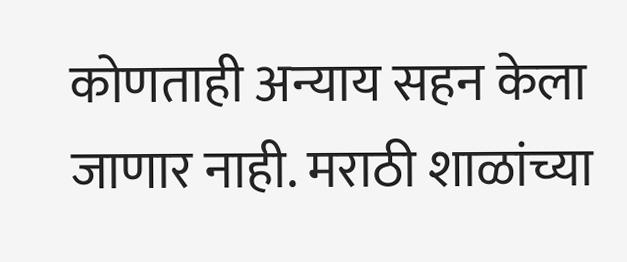कोणताही अन्याय सहन केला जाणार नाही. मराठी शाळांच्या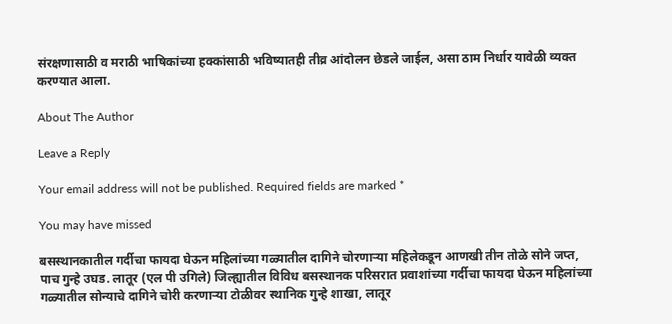संरक्षणासाठी व मराठी भाषिकांच्या हक्कांसाठी भविष्यातही तीव्र आंदोलन छेडले जाईल, असा ठाम निर्धार यावेळी व्यक्त करण्यात आला.

About The Author

Leave a Reply

Your email address will not be published. Required fields are marked *

You may have missed

बसस्थानकातील गर्दीचा फायदा घेऊन महिलांच्या गळ्यातील दागिने चोरणाऱ्या महिलेकडून आणखी तीन तोळे सोने जप्त, पाच गुन्हे उघड. लातूर (एल पी उगिले) जिल्ह्यातील विविध बसस्थानक परिसरात प्रवाशांच्या गर्दीचा फायदा घेऊन महिलांच्या गळ्यातील सोन्याचे दागिने चोरी करणाऱ्या टोळीवर स्थानिक गुन्हे शाखा, लातूर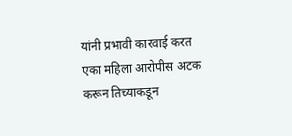यांनी प्रभावी कारवाई करत एका महिला आरोपीस अटक करून तिच्याकडून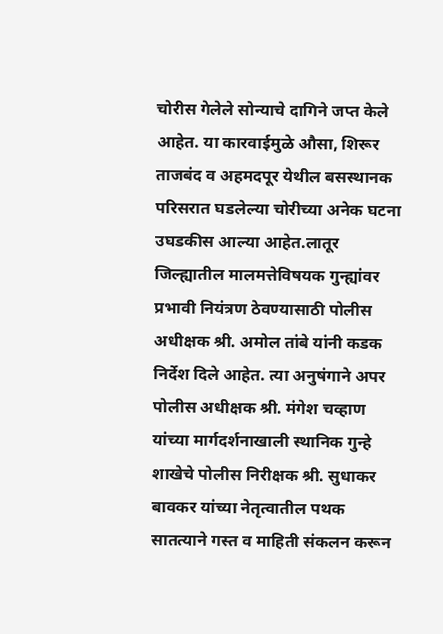चोरीस गेलेले सोन्याचे दागिने जप्त केले आहेत. या कारवाईमुळे औसा, शिरूर ताजबंद व अहमदपूर येथील बसस्थानक परिसरात घडलेल्या चोरीच्या अनेक घटना उघडकीस आल्या आहेत.लातूर जिल्ह्यातील मालमत्तेविषयक गुन्ह्यांवर प्रभावी नियंत्रण ठेवण्यासाठी पोलीस अधीक्षक श्री. अमोल तांबे यांनी कडक निर्देश दिले आहेत. त्या अनुषंगाने अपर पोलीस अधीक्षक श्री. मंगेश चव्हाण यांच्या मार्गदर्शनाखाली स्थानिक गुन्हे शाखेचे पोलीस निरीक्षक श्री. सुधाकर बावकर यांच्या नेतृत्वातील पथक सातत्याने गस्त व माहिती संकलन करून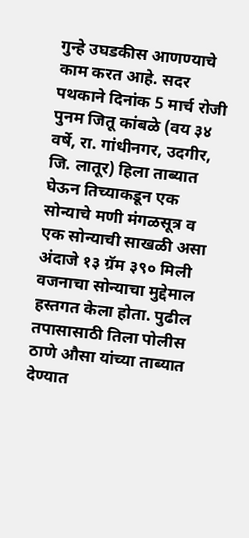गुन्हे उघडकीस आणण्याचे काम करत आहे. सदर पथकाने दिनांक 5 मार्च रोजी पुनम जितू कांबळे (वय ३४ वर्षे, रा. गांधीनगर, उदगीर, जि. लातूर) हिला ताब्यात घेऊन तिच्याकडून एक सोन्याचे मणी मंगळसूत्र व एक सोन्याची साखळी असा अंदाजे १३ ग्रॅम ३९० मिली वजनाचा सोन्याचा मुद्देमाल हस्तगत केला होता. पुढील तपासासाठी तिला पोलीस ठाणे औसा यांच्या ताब्यात देण्यात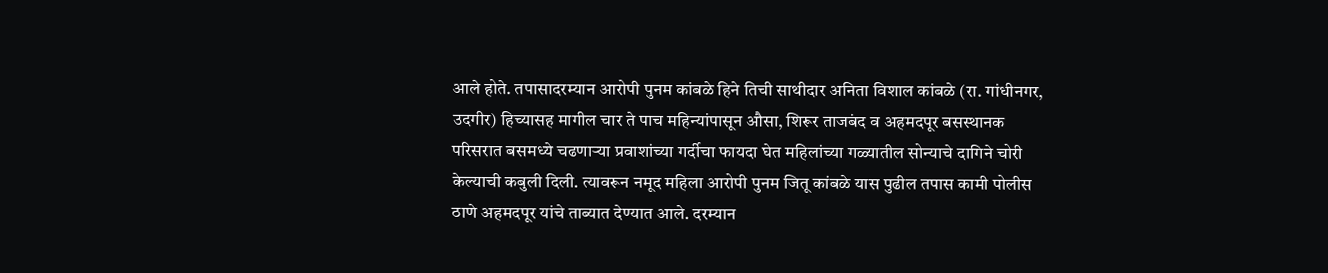आले होते. तपासादरम्यान आरोपी पुनम कांबळे हिने तिची साथीदार अनिता विशाल कांबळे (रा. गांधीनगर, उदगीर) हिच्यासह मागील चार ते पाच महिन्यांपासून औसा, शिरूर ताजबंद व अहमदपूर बसस्थानक परिसरात बसमध्ये चढणाऱ्या प्रवाशांच्या गर्दीचा फायदा घेत महिलांच्या गळ्यातील सोन्याचे दागिने चोरी केल्याची कबुली दिली. त्यावरून नमूद महिला आरोपी पुनम जितू कांबळे यास पुढील तपास कामी पोलीस ठाणे अहमदपूर यांचे ताब्यात देण्यात आले. दरम्यान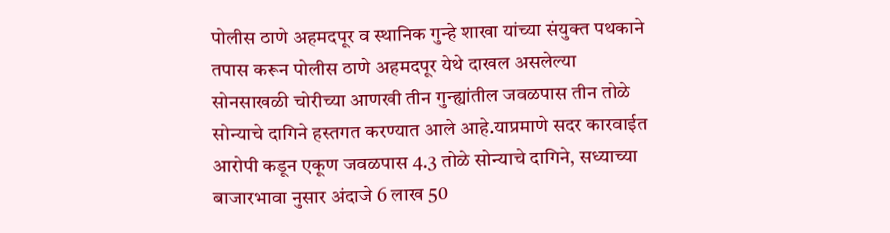पोलीस ठाणे अहमदपूर व स्थानिक गुन्हे शाखा यांच्या संयुक्त पथकाने तपास करून पोलीस ठाणे अहमदपूर येथे दाखल असलेल्या सोनसाखळी चोरीच्या आणखी तीन गुन्ह्यांतील जवळपास तीन तोळे सोन्याचे दागिने हस्तगत करण्यात आले आहे.याप्रमाणे सदर कारवाईत आरोपी कडून एकूण जवळपास 4.3 तोळे सोन्याचे दागिने, सध्याच्या बाजारभावा नुसार अंदाजे 6 लाख 50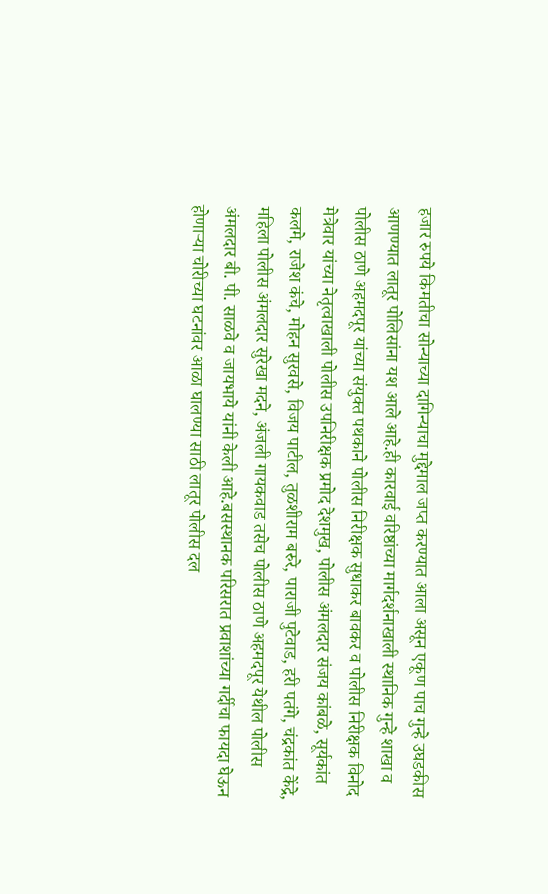हजार रुपये किमतीचा सोन्याच्या दागिन्याचा मुद्देमाल जप्त करण्यात आला असून एकूण पाच गुन्हे उघडकीस आणण्यात लातूर पोलिसांना यश आले आहे.ही कारवाई वरिष्ठांच्या मार्गदर्शनाखाली स्थानिक गुन्हे शाखा व पोलीस ठाणे अहमदपूर यांच्या संयुक्त पथकाने पोलीस निरीक्षक सुधाकर बावकर व पोलीस निरीक्षक विनोद मेत्रेवार यांच्या नेतृत्वाखाली पोलीस उपनिरीक्षक प्रमोद देशमुख, पोलीस अंमलदार संजय कांबळे, सूर्यकांत कलमे, राजेश कंचे, मोहन सुरवसे, विजय पाटील, तुळशीराम बरुरे, पाराजी पुटेवाड, हरी पतंगे, चंद्रकांत केंद्रे, महिला पोलीस अंमलदार सुरेखा मदने, अंजली गायकवाड तसेच पोलीस ठाणे अहमदपूर येथील पोलीस अंमलदार बी. पी. साळवे व जायभाये यांनी केली आहे.बसस्थानक परिसरात प्रवाशांच्या गर्दीचा फायदा घेऊन होणाऱ्या चोरीच्या घटनांवर आळा घालण्या साठी लातूर पोलीस दल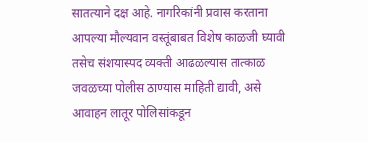सातत्याने दक्ष आहे. नागरिकांनी प्रवास करताना आपल्या मौल्यवान वस्तूंबाबत विशेष काळजी घ्यावी तसेच संशयास्पद व्यक्ती आढळल्यास तात्काळ जवळच्या पोलीस ठाण्यास माहिती द्यावी, असे आवाहन लातूर पोलिसांकडून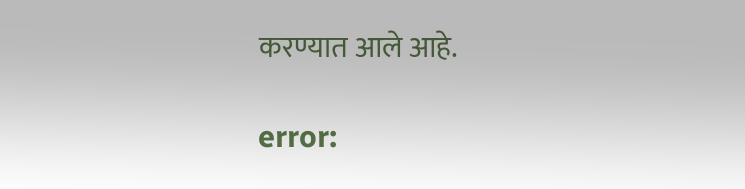करण्यात आले आहे.

error: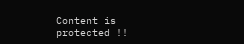Content is protected !!